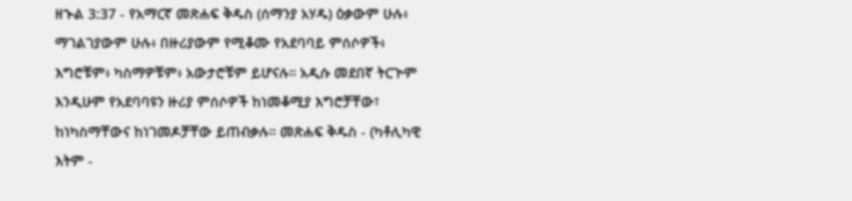ዘኍል 3:37 - የአማርኛ መጽሐፍ ቅዱስ (ሰማንያ አሃዱ) ዕቃውም ሁሉ፥ ማገልገያውም ሁሉ፥ በዙሪያውም የሚቆሙ የአደባባይ ምሰሶዎች፥ እግሮቹም፥ ካስማዎቹም፥ አውታሮቹም ይሆናሉ። አዲሱ መደበኛ ትርጒም እንዲሁም የአደባባዩን ዙሪያ ምሰሶዎች ከነመቆሚያ እግሮቻቸው፣ ከነካስማቸውና ከነገመዶቻቸው ይጠብቃሉ። መጽሐፍ ቅዱስ - (ካቶሊካዊ እትም -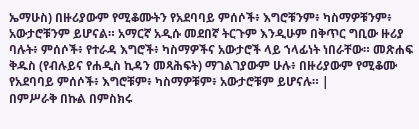ኤማሁስ) በዙሪያውም የሚቆሙትን የአደባባይ ምሰሶች፥ እግሮቹንም፥ ካስማዎቹንም፥ አውታሮቹንም ይሆናል። አማርኛ አዲሱ መደበኛ ትርጉም እንዲሁም በቅጥር ግቢው ዙሪያ ባሉት፥ ምሰሶች፥ የተራዳ እግሮች፥ ካስማዎችና አውታሮች ላይ ኀላፊነት ነበራቸው። መጽሐፍ ቅዱስ (የብሉይና የሐዲስ ኪዳን መጻሕፍት) ማገልገያውም ሁሉ፥ በዙሪያውም የሚቆሙ የአደባባይ ምሰሶች፥ እግሮቹም፥ ካስማዎቹም፥ አውታሮቹም ይሆናሉ። |
በምሥራቅ በኩል በምስክሩ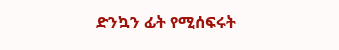ድንኳን ፊት የሚሰፍሩት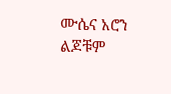ሙሴና አሮን ልጆቹም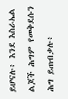ይሆናሉ፥ እንደ እስራኤል ልጆች ሕግም የመቅደሱን ሕግ ይጠብቃሉ፥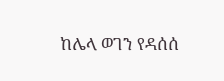ከሌላ ወገን የዳሰሰ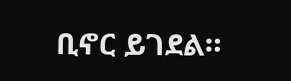ቢኖር ይገደል።